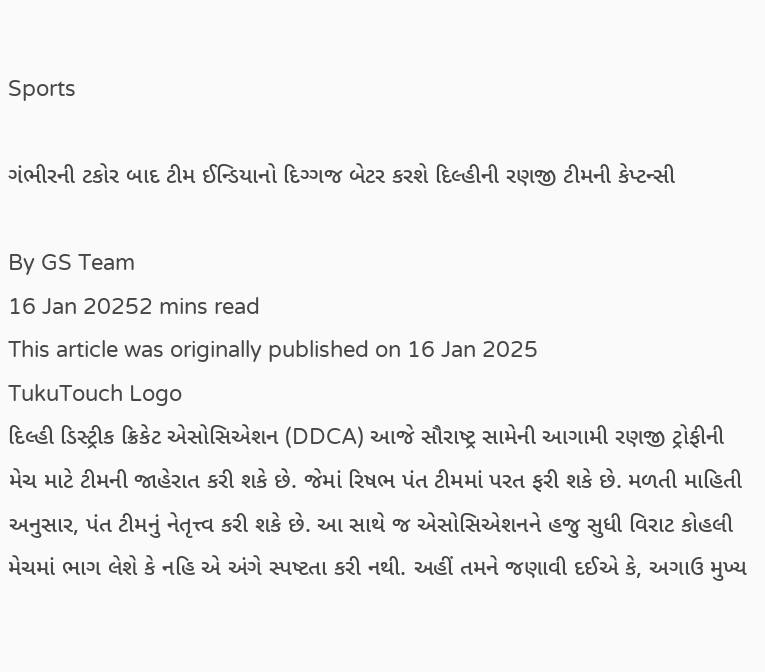Sports

ગંભીરની ટકોર બાદ ટીમ ઈન્ડિયાનો દિગ્ગજ બેટર કરશે દિલ્હીની રણજી ટીમની કેપ્ટન્સી

By GS Team
16 Jan 20252 mins read
This article was originally published on 16 Jan 2025
TukuTouch Logo
દિલ્હી ડિસ્ટ્રીક ક્રિકેટ એસોસિએશન (DDCA) આજે સૌરાષ્ટ્ર સામેની આગામી રણજી ટ્રોફીની મેચ માટે ટીમની જાહેરાત કરી શકે છે. જેમાં રિષભ પંત ટીમમાં પરત ફરી શકે છે. મળતી માહિતી અનુસાર, પંત ટીમનું નેતૃત્ત્વ કરી શકે છે. આ સાથે જ એસોસિએશનને હજુ સુધી વિરાટ કોહલી મેચમાં ભાગ લેશે કે નહિ એ અંગે સ્પષ્ટતા કરી નથી. અહીં તમને જણાવી દઈએ કે, અગાઉ મુખ્ય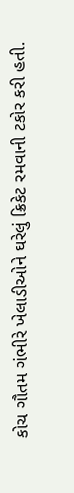કોચ ગૌતમ ગંભીરે ખેલાડીઓને ઘરેલું ક્રિકેટ રમવાની ટકોર કરી હતી.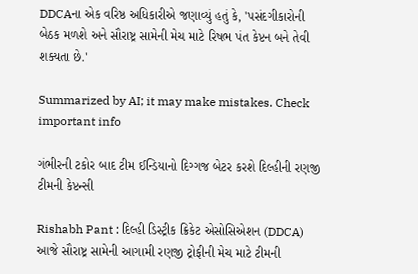DDCAના એક વરિષ્ઠ અધિકારીએ જણાવ્યું હતું કે, 'પસંદગીકારોની બેઠક મળશે અને સૌરાષ્ટ્ર સામેની મેચ માટે રિષભ પંત કેપ્ટન બને તેવી શક્યતા છે.'

Summarized by AI; it may make mistakes. Check important info

ગંભીરની ટકોર બાદ ટીમ ઈન્ડિયાનો દિગ્ગજ બેટર કરશે દિલ્હીની રણજી ટીમની કેપ્ટન્સી

Rishabh Pant : દિલ્હી ડિસ્ટ્રીક ક્રિકેટ એસોસિએશન (DDCA) આજે સૌરાષ્ટ્ર સામેની આગામી રણજી ટ્રોફીની મેચ માટે ટીમની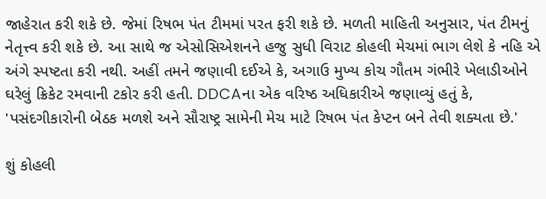જાહેરાત કરી શકે છે. જેમાં રિષભ પંત ટીમમાં પરત ફરી શકે છે. મળતી માહિતી અનુસાર, પંત ટીમનું નેતૃત્ત્વ કરી શકે છે. આ સાથે જ એસોસિએશનને હજુ સુધી વિરાટ કોહલી મેચમાં ભાગ લેશે કે નહિ એ અંગે સ્પષ્ટતા કરી નથી. અહીં તમને જણાવી દઈએ કે, અગાઉ મુખ્ય કોચ ગૌતમ ગંભીરે ખેલાડીઓને ઘરેલું ક્રિકેટ રમવાની ટકોર કરી હતી. DDCAના એક વરિષ્ઠ અધિકારીએ જણાવ્યું હતું કે, 'પસંદગીકારોની બેઠક મળશે અને સૌરાષ્ટ્ર સામેની મેચ માટે રિષભ પંત કેપ્ટન બને તેવી શક્યતા છે.'

શું કોહલી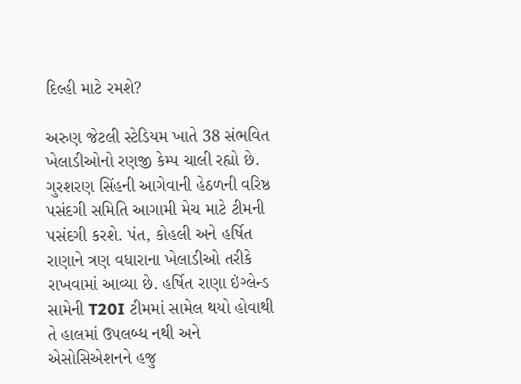દિલ્હી માટે રમશે?

અરુણ જેટલી સ્ટેડિયમ ખાતે 38 સંભવિત ખેલાડીઓનો રણજી કેમ્પ ચાલી રહ્યો છે. ગુરશરણ સિંહની આગેવાની હેઠળની વરિષ્ઠ પસંદગી સમિતિ આગામી મેચ માટે ટીમની પસંદગી કરશે. પંત, કોહલી અને હર્ષિત રાણાને ત્રણ વધારાના ખેલાડીઓ તરીકે રાખવામાં આવ્યા છે. હર્ષિત રાણા ઇંગ્લેન્ડ સામેની T20I ટીમમાં સામેલ થયો હોવાથી તે હાલમાં ઉપલબ્ધ નથી અને એસોસિએશનને હજુ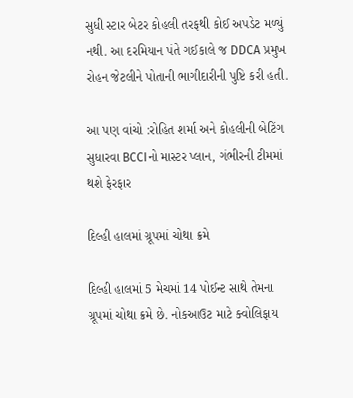સુધી સ્ટાર બેટર કોહલી તરફથી કોઈ અપડેટ મળ્યું નથી. આ દરમિયાન પંતે ગઈકાલે જ DDCA પ્રમુખ રોહન જેટલીને પોતાની ભાગીદારીની પુષ્ટિ કરી હતી.

આ પણ વાંચો :રોહિત શર્મા અને કોહલીની બેટિંગ સુધારવા BCCIનો માસ્ટર પ્લાન, ગંભીરની ટીમમાં થશે ફેરફાર

દિલ્હી હાલમાં ગ્રૂપમાં ચોથા ક્રમે

દિલ્હી હાલમાં 5 મેચમાં 14 પોઈન્ટ સાથે તેમના ગ્રૂપમાં ચોથા ક્રમે છે. નોકઆઉટ માટે ક્વોલિફાય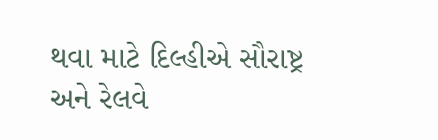થવા માટે દિલ્હીએ સૌરાષ્ટ્ર અને રેલવે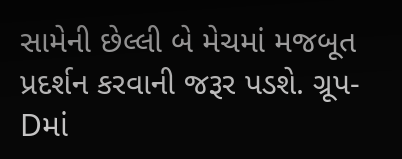સામેની છેલ્લી બે મેચમાં મજબૂત પ્રદર્શન કરવાની જરૂર પડશે. ગ્રૂપ-Dમાં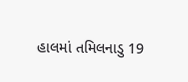હાલમાં તમિલનાડુ 19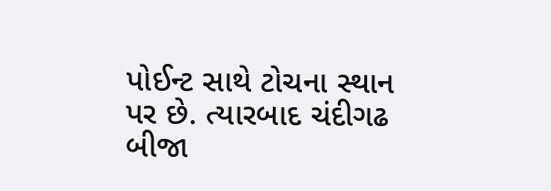પોઈન્ટ સાથે ટોચના સ્થાન પર છે. ત્યારબાદ ચંદીગઢ બીજા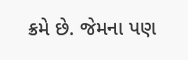ક્રમે છે. જેમના પણ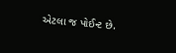એટલા જ પોઈન્ટ છે.